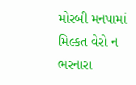મોરબી મનપામાં મિલ્કત વેરો ન ભરનારા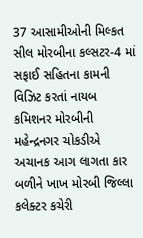37 આસામીઓની મિલ્કત સીલ મોરબીના કલ્સટર-4 માં સફાઈ સહિતના કામની વિઝિટ કરતાં નાયબ કમિશનર મોરબીની મહેન્દ્રનગર ચોકડીએ અચાનક આગ લાગતા કાર બળીને ખાખ મોરબી જિલ્લા કલેક્ટર કચેરી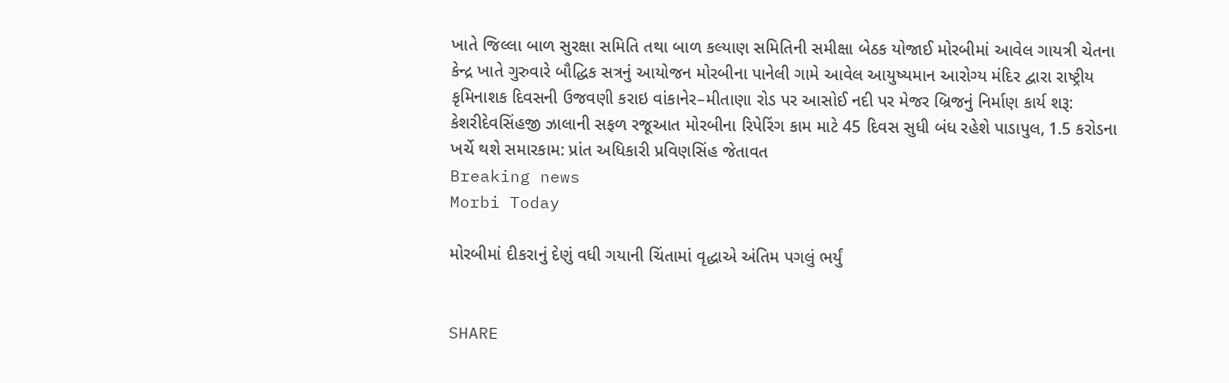ખાતે જિલ્લા બાળ સુરક્ષા સમિતિ તથા બાળ કલ્યાણ સમિતિની સમીક્ષા બેઠક યોજાઈ મોરબીમાં આવેલ ગાયત્રી ચેતના કેન્દ્ર ખાતે ગુરુવારે બૌદ્ધિક સત્રનું આયોજન મોરબીના પાનેલી ગામે આવેલ આયુષ્યમાન આરોગ્ય મંદિર દ્વારા રાષ્ટ્રીય કૃમિનાશક દિવસની ઉજવણી કરાઇ વાંકાનેર–મીતાણા રોડ પર આસોઈ નદી પર મેજર બ્રિજનું નિર્માણ કાર્ય શરૂ: કેશરીદેવસિંહજી ઝાલાની સફળ રજૂઆત મોરબીના રિપેરિંગ કામ માટે 45 દિવસ સુધી બંધ રહેશે પાડાપુલ, 1.5 કરોડના ખર્ચે થશે સમારકામ: પ્રાંત અધિકારી પ્રવિણસિંહ જેતાવત
Breaking news
Morbi Today

મોરબીમાં દીકરાનું દેણું વધી ગયાની ચિંતામાં વૃદ્ધાએ અંતિમ પગલું ભર્યું


SHARE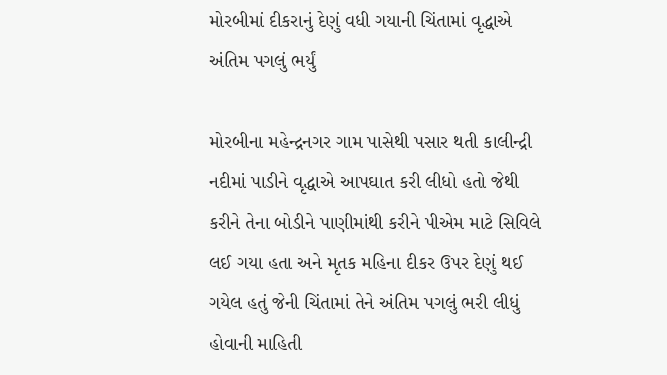મોરબીમાં દીકરાનું દેણું વધી ગયાની ચિંતામાં વૃદ્ધાએ અંતિમ પગલું ભર્યું

મોરબીના મહેન્દ્રનગર ગામ પાસેથી પસાર થતી કાલીન્દ્રી નદીમાં પાડીને વૃદ્ધાએ આપઘાત કરી લીધો હતો જેથી કરીને તેના બોડીને પાણીમાંથી કરીને પીએમ માટે સિવિલે લઈ ગયા હતા અને મૃતક મહિના દીકર ઉપર દેણું થઈ ગયેલ હતું જેની ચિંતામાં તેને અંતિમ પગલું ભરી લીધું હોવાની માહિતી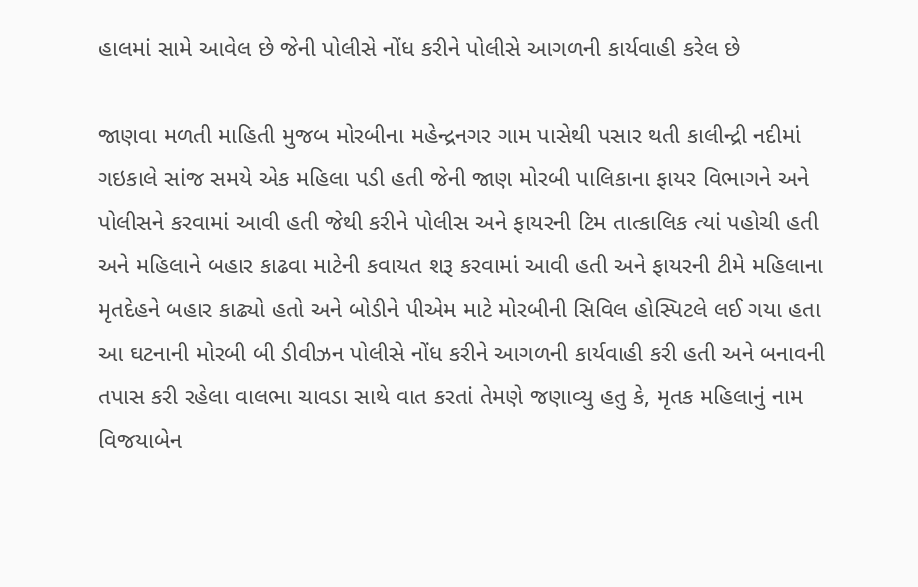હાલમાં સામે આવેલ છે જેની પોલીસે નોંધ કરીને પોલીસે આગળની કાર્યવાહી કરેલ છે

જાણવા મળતી માહિતી મુજબ મોરબીના મહેન્દ્રનગર ગામ પાસેથી પસાર થતી કાલીન્દ્રી નદીમાં ગઇકાલે સાંજ સમયે એક મહિલા પડી હતી જેની જાણ મોરબી પાલિકાના ફાયર વિભાગને અને પોલીસને કરવામાં આવી હતી જેથી કરીને પોલીસ અને ફાયરની ટિમ તાત્કાલિક ત્યાં પહોચી હતી અને મહિલાને બહાર કાઢવા માટેની કવાયત શરૂ કરવામાં આવી હતી અને ફાયરની ટીમે મહિલાના મૃતદેહને બહાર કાઢ્યો હતો અને બોડીને પીએમ માટે મોરબીની સિવિલ હોસ્પિટલે લઈ ગયા હતા આ ઘટનાની મોરબી બી ડીવીઝન પોલીસે નોંધ કરીને આગળની કાર્યવાહી કરી હતી અને બનાવની તપાસ કરી રહેલા વાલભા ચાવડા સાથે વાત કરતાં તેમણે જણાવ્યુ હતુ કે, મૃતક મહિલાનું નામ વિજયાબેન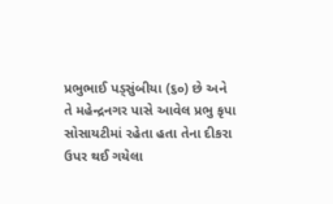પ્રભુભાઈ પડ્સુંબીયા (૬૦) છે અને તે મહેન્દ્રનગર પાસે આવેલ પ્રભુ કૃપા સોસાયટીમાં રહેતા હતા તેના દીકરા ઉપર થઈ ગયેલા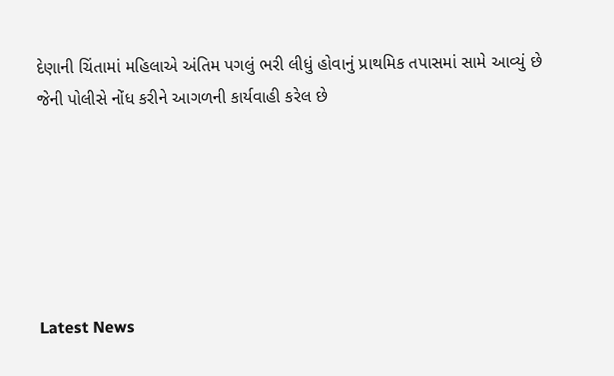દેણાની ચિંતામાં મહિલાએ અંતિમ પગલું ભરી લીધું હોવાનું પ્રાથમિક તપાસમાં સામે આવ્યું છે જેની પોલીસે નોંધ કરીને આગળની કાર્યવાહી કરેલ છે






Latest News